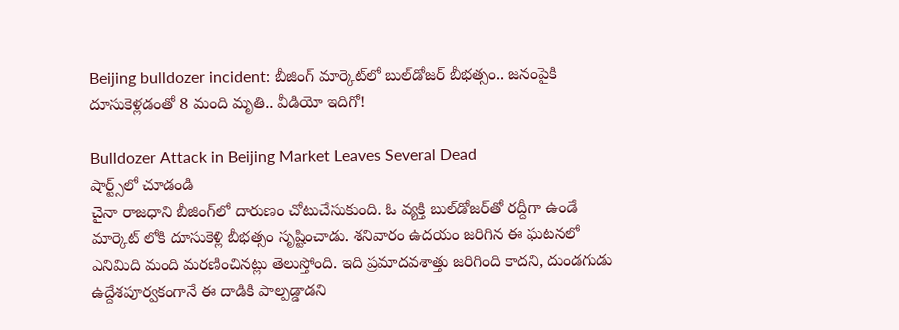Beijing bulldozer incident: బీజింగ్‌ మార్కెట్‌లో బుల్‌డోజర్ బీభత్సం.. జనంపైకి దూసుకెళ్లడంతో 8 మంది మృతి.. వీడియో ఇదిగో!

Bulldozer Attack in Beijing Market Leaves Several Dead
షార్ట్స్‌లో చూడండి
చైనా రాజధాని బీజింగ్‌లో దారుణం చోటుచేసుకుంది. ఓ వ్యక్తి బుల్‌డోజర్‌తో రద్దీగా ఉండే మార్కెట్‌ లోకి దూసుకెళ్లి బీభత్సం సృష్టించాడు. శనివారం ఉదయం జరిగిన ఈ ఘటనలో ఎనిమిది మంది మరణించినట్లు తెలుస్తోంది. ఇది ప్రమాదవశాత్తు జరిగింది కాదని, దుండగుడు ఉద్దేశపూర్వకంగానే ఈ దాడికి పాల్పడ్డాడని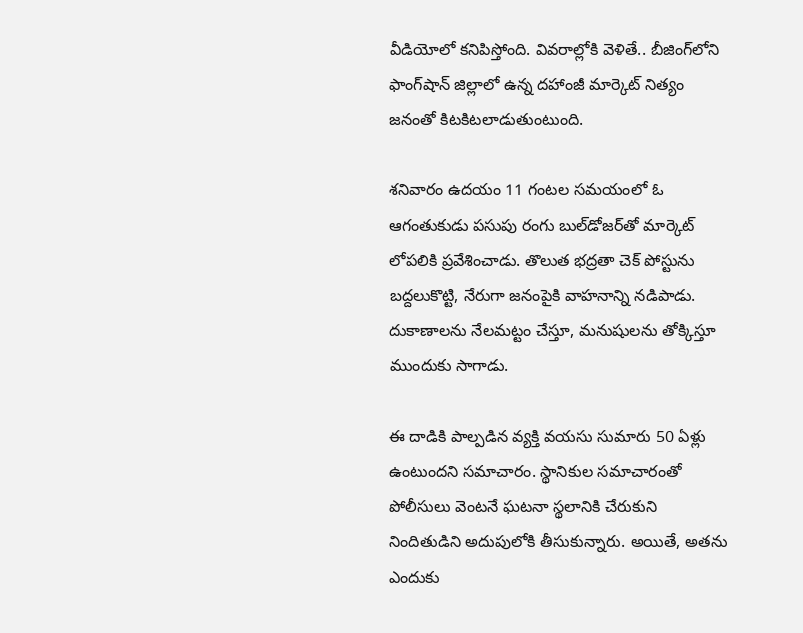వీడియోలో కనిపిస్తోంది. వివరాల్లోకి వెళితే.. బీజింగ్‌లోని ఫాంగ్‌షాన్ జిల్లాలో ఉన్న దహాంజీ మార్కెట్ నిత్యం జనంతో కిటకిటలాడుతుంటుంది.

శనివారం ఉదయం 11 గంటల సమయంలో ఓ ఆగంతుకుడు పసుపు రంగు బుల్‌డోజర్‌తో మార్కెట్ లోపలికి ప్రవేశించాడు. తొలుత భద్రతా చెక్ పోస్టును బద్దలుకొట్టి, నేరుగా జనంపైకి వాహనాన్ని నడిపాడు. దుకాణాలను నేలమట్టం చేస్తూ, మనుషులను తోక్కిస్తూ ముందుకు సాగాడు.

ఈ దాడికి పాల్పడిన వ్యక్తి వయసు సుమారు 50 ఏళ్లు ఉంటుందని సమాచారం. స్థానికుల సమాచారంతో పోలీసులు వెంటనే ఘటనా స్థలానికి చేరుకుని నిందితుడిని అదుపులోకి తీసుకున్నారు. అయితే, అతను ఎందుకు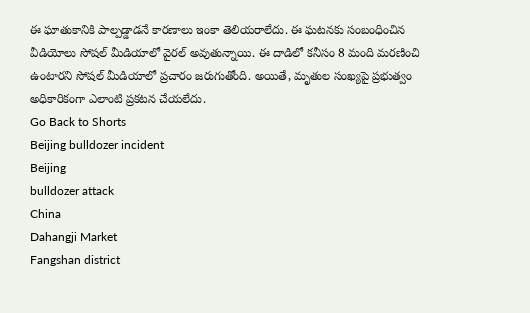ఈ ఘాతుకానికి పాల్పడ్డాడనే కారణాలు ఇంకా తెలియరాలేదు. ఈ ఘటనకు సంబంధించిన వీడియోలు సోషల్ మీడియాలో వైరల్ అవుతున్నాయి. ఈ దాడిలో కనీసం 8 మంది మరణించి ఉంటారని సోషల్ మీడియాలో ప్రచారం జరుగుతోంది. అయితే, మృతుల సంఖ్యపై ప్రభుత్వం అధికారికంగా ఎలాంటి ప్రకటన చేయలేదు.
Go Back to Shorts
Beijing bulldozer incident
Beijing
bulldozer attack
China
Dahangji Market
Fangshan district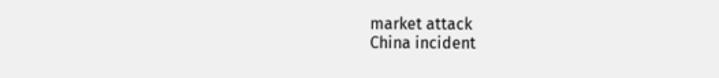market attack
China incident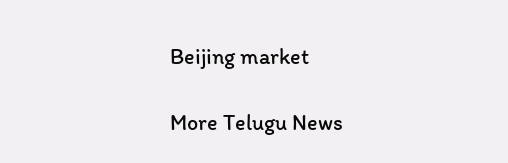Beijing market

More Telugu News